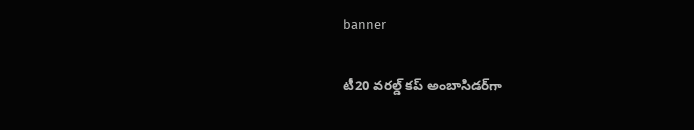banner

టీ20 వరల్డ్ కప్ అంబాసిడర్‌గా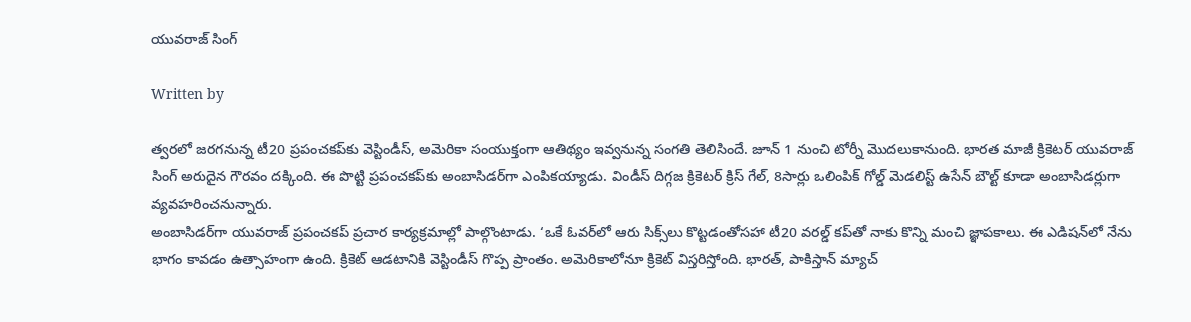యువరాజ్ సింగ్

Written by

త్వరలో జరగనున్న టీ20 ప్రపంచకప్‌కు వెస్టిండీస్, అమెరికా సంయుక్తంగా ఆతిథ్యం ఇవ్వనున్న సంగతి తెలిసిందే. జూన్ 1 నుంచి టోర్నీ మొదలుకానుంది. భారత మాజీ క్రికెటర్ యువరాజ్ సింగ్ అరుదైన గౌరవం దక్కింది. ఈ పొట్టి ప్రపంచకప్‌కు అంబాసిడర్‌గా ఎంపికయ్యాడు. విండీస్ దిగ్గజ క్రికెటర్ క్రిస్ గేల్, 8సార్లు ఒలింపిక్ గోల్డ్ మెడలిస్ట్ ఉసేన్ బౌల్ట్‌ కూడా అంబాసిడర్లుగా వ్యవహరించనున్నారు.
అంబాసిడర్‌గా యువరాజ్ ప్రపంచకప్ ప్రచార కార్యక్రమాల్లో పాల్గొంటాడు. ‘ఒకే ఓవర్‌లో ఆరు సిక్స్‌లు కొట్టడంతోసహా టీ20 వరల్డ్ కప్‌తో నాకు కొన్ని మంచి జ్ఞాపకాలు. ఈ ఎడిషన్‌లో నేను భాగం కావడం ఉత్సాహంగా ఉంది. క్రికెట్‌ ఆడటానికి వెస్టిండీస్ గొప్ప ప్రాంతం. అమెరికాలోనూ క్రికెట్ విస్తరిస్తోంది. భారత్, పాకిస్తాన్ మ్యాచ్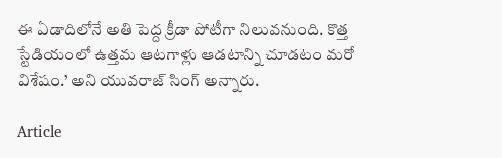ఈ ఏడాదిలోనే అతి పెద్ద క్రీడా పోటీగా నిలువనుంది. కొత్త స్టేడియంలో ఉత్తమ ఆటగాళ్లు ఆడటాన్ని చూడటం మరో విశేషం.’ అని యువరాజ్ సింగ్ అన్నారు.

Article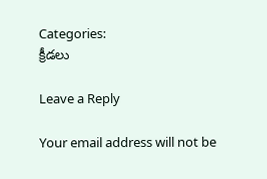Categories:
క్రీడలు

Leave a Reply

Your email address will not be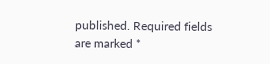published. Required fields are marked *